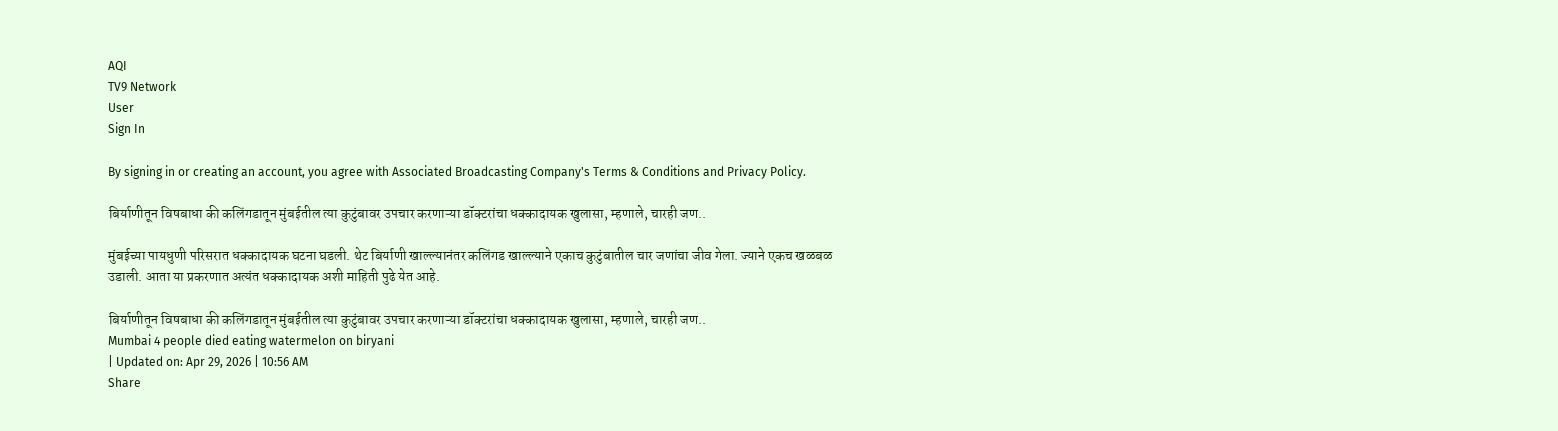AQI
TV9 Network
User
Sign In

By signing in or creating an account, you agree with Associated Broadcasting Company's Terms & Conditions and Privacy Policy.

बिर्याणीतून विषबाधा की कलिंगडातून मुंबईतील त्या कुटुंबावर उपचार करणाऱ्या डॉक्टरांचा धक्कादायक खुलासा, म्हणाले, चारही जण..

मुंबईच्या पायधुणी परिसरात धक्कादायक घटना घडली. थेट बिर्याणी खाल्ल्यानंतर कलिंगड खाल्ल्याने एकाच कुटुंबातील चार जणांचा जीव गेला. ज्याने एकच खळबळ उडाली. आता या प्रकरणात अत्यंत धक्कादायक अशी माहिती पुढे येत आहे.

बिर्याणीतून विषबाधा की कलिंगडातून मुंबईतील त्या कुटुंबावर उपचार करणाऱ्या डॉक्टरांचा धक्कादायक खुलासा, म्हणाले, चारही जण..
Mumbai 4 people died eating watermelon on biryani
| Updated on: Apr 29, 2026 | 10:56 AM
Share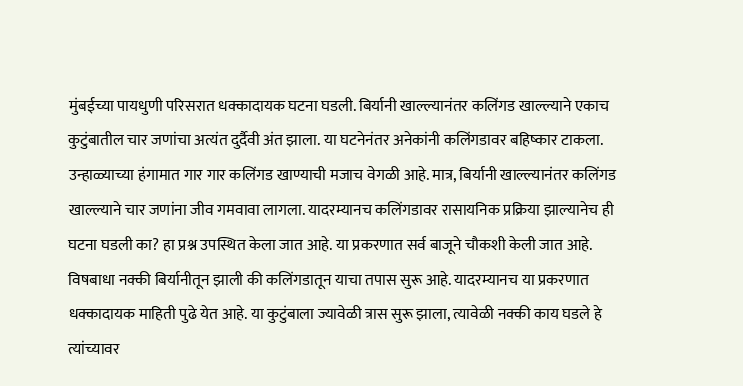मुंबईच्या पायधुणी परिसरात धक्कादायक घटना घडली. बिर्यानी खाल्ल्यानंतर कलिंगड खाल्ल्याने एकाच कुटुंबातील चार जणांचा अत्यंत दुर्दैवी अंत झाला. या घटनेनंतर अनेकांनी कलिंगडावर बहिष्कार टाकला. उन्हाळ्याच्या हंगामात गार गार कलिंगड खाण्याची मजाच वेगळी आहे. मात्र, बिर्यानी खाल्ल्यानंतर कलिंगड खाल्ल्याने चार जणांना जीव गमवावा लागला. यादरम्यानच कलिंगडावर रासायनिक प्रक्रिया झाल्यानेच ही घटना घडली का? हा प्रश्न उपस्थित केला जात आहे. या प्रकरणात सर्व बाजूने चौकशी केली जात आहे. विषबाधा नक्की बिर्यानीतून झाली की कलिंगडातून याचा तपास सुरू आहे. यादरम्यानच या प्रकरणात धक्कादायक माहिती पुढे येत आहे. या कुटुंबाला ज्यावेळी त्रास सुरू झाला, त्यावेळी नक्की काय घडले हे त्यांच्यावर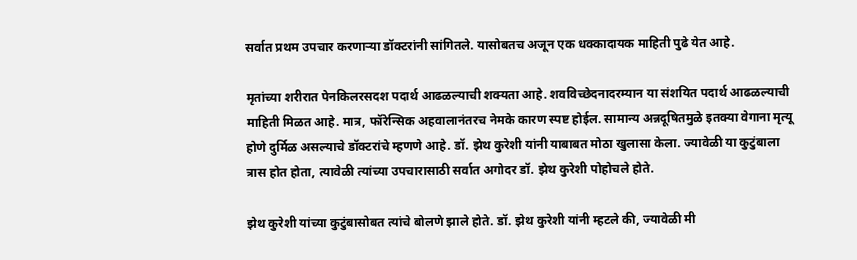सर्वात प्रथम उपचार करणाऱ्या डॉक्टरांनी सांगितले. यासोबतच अजून एक धक्कादायक माहिती पुढे येत आहे.

मृतांच्या शरीरात पेनकिलरसदश पदार्थ आढळल्याची शक्यता आहे. शवविच्छेदनादरम्यान या संशयित पदार्थ आढळल्याची माहिती मिळत आहे. मात्र, फॉरेन्सिक अहवालानंतरच नेमके कारण स्पष्ट होईल. सामान्य अन्नदूषितमुळे इतक्या वेगाना मृत्यू होणे दुर्मिळ असल्याचे डॉक्टरांचे म्हणणे आहे. डॉ. झेथ कुरेशी यांनी याबाबत मोठा खुलासा केला. ज्यावेळी या कुटुंबाला त्रास होत होता, त्यावेळी त्यांच्या उपचारासाठी सर्वात अगोदर डॉ. झेथ कुरेशी पोहोचले होते.

झेथ कुरेशी यांच्या कुटुंबासोबत त्यांचे बोलणे झाले होते. डॉ. झेथ कुरेशी यांनी म्हटले की, ज्यावेळी मी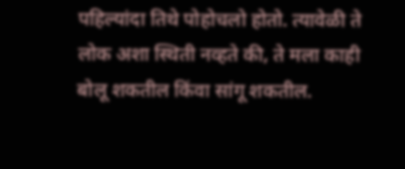पहिल्यांदा तिथे पोहोचलो होतो. त्यावेळी ते लोक अशा स्थिती नव्हते की, ते मला काही बोलू शकतील किंवा सांगू शकतील.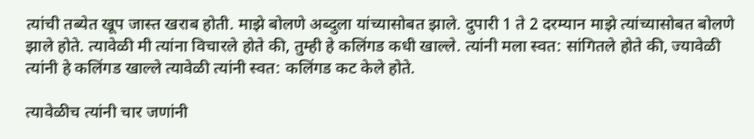त्यांची तब्येत खूप जास्त खराब होती. माझे बोलणे अब्दुला यांच्यासोबत झाले. दुपारी 1 ते 2 दरम्यान माझे त्यांच्यासोबत बोलणे झाले होते. त्यावेळी मी त्यांना विचारले होते की, तुम्ही हे कलिंगड कधी खाल्ले. त्यांनी मला स्वत: सांगितले होते की, ज्यावेळी त्यांनी हे कलिंगड खाल्ले त्यावेळी त्यांनी स्वत: कलिंगड कट केले होते.

त्यावेळीच त्यांनी चार जणांनी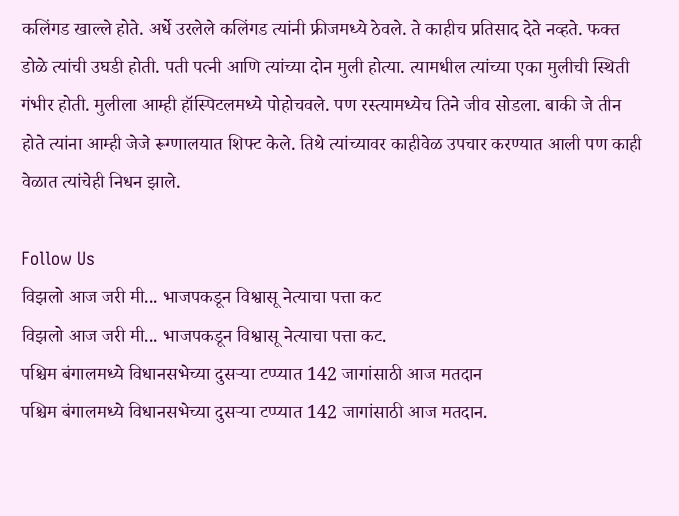कलिंगड खाल्ले होते. अर्धे उरलेले कलिंगड त्यांनी फ्रीजमध्ये ठेवले. ते काहीच प्रतिसाद देते नव्हते. फक्त डोळे त्यांची उघडी होती. पती पत्नी आणि त्यांच्या दोन मुली होत्या. त्यामधील त्यांच्या एका मुलीची स्थिती गंभीर होती. मुलीला आम्ही हॉस्पिटलमध्ये पोहोचवले. पण रस्त्यामध्येच तिने जीव सोडला. बाकी जे तीन होते त्यांना आम्ही जेजे रूग्णालयात शिफ्ट केले. तिथे त्यांच्यावर काहीवेळ उपचार करण्यात आली पण काही वेळात त्यांचेही निधन झाले.

Follow Us
विझलो आज जरी मी... भाजपकडून विश्वासू नेत्याचा पत्ता कट
विझलो आज जरी मी... भाजपकडून विश्वासू नेत्याचा पत्ता कट.
पश्चिम बंगालमध्ये विधानसभेच्या दुसऱ्या टप्प्यात 142 जागांसाठी आज मतदान
पश्चिम बंगालमध्ये विधानसभेच्या दुसऱ्या टप्प्यात 142 जागांसाठी आज मतदान.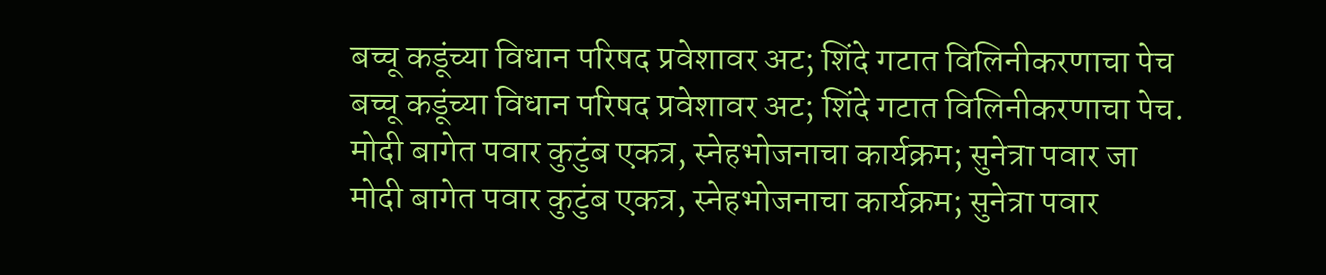बच्चू कडूंच्या विधान परिषद प्रवेशावर अट; शिंदे गटात विलिनीकरणाचा पेच
बच्चू कडूंच्या विधान परिषद प्रवेशावर अट; शिंदे गटात विलिनीकरणाचा पेच.
मोदी बागेत पवार कुटुंब एकत्र, स्नेहभोजनाचा कार्यक्रम; सुनेत्रा पवार जा
मोदी बागेत पवार कुटुंब एकत्र, स्नेहभोजनाचा कार्यक्रम; सुनेत्रा पवार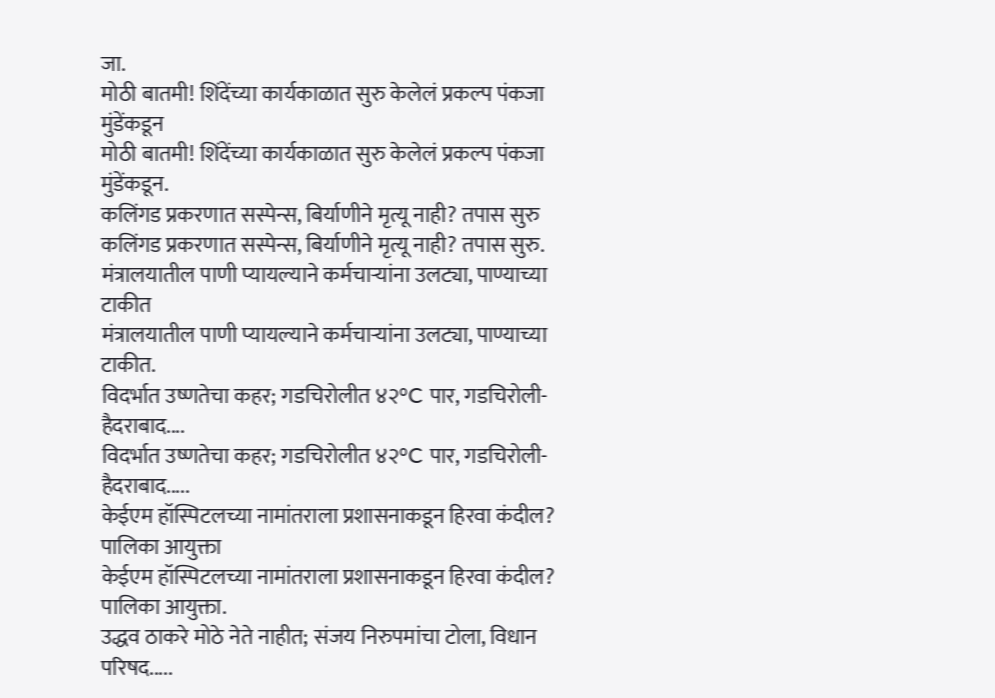जा.
मोठी बातमी! शिंदेंच्या कार्यकाळात सुरु केलेलं प्रकल्प पंकजा मुंडेंकडून
मोठी बातमी! शिंदेंच्या कार्यकाळात सुरु केलेलं प्रकल्प पंकजा मुंडेंकडून.
कलिंगड प्रकरणात सस्पेन्स, बिर्याणीने मृत्यू नाही? तपास सुरु
कलिंगड प्रकरणात सस्पेन्स, बिर्याणीने मृत्यू नाही? तपास सुरु.
मंत्रालयातील पाणी प्यायल्याने कर्मचाऱ्यांना उलट्या, पाण्याच्या टाकीत
मंत्रालयातील पाणी प्यायल्याने कर्मचाऱ्यांना उलट्या, पाण्याच्या टाकीत.
विदर्भात उष्णतेचा कहर; गडचिरोलीत ४२°C पार, गडचिरोली-हैदराबाद....
विदर्भात उष्णतेचा कहर; गडचिरोलीत ४२°C पार, गडचिरोली-हैदराबाद.....
केईएम हॉस्पिटलच्या नामांतराला प्रशासनाकडून हिरवा कंदील? पालिका आयुक्ता
केईएम हॉस्पिटलच्या नामांतराला प्रशासनाकडून हिरवा कंदील? पालिका आयुक्ता.
उद्धव ठाकरे मोठे नेते नाहीत; संजय निरुपमांचा टोला, विधान परिषद.....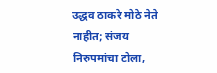उद्धव ठाकरे मोठे नेते नाहीत; संजय निरुपमांचा टोला,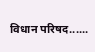विधान परिषद......